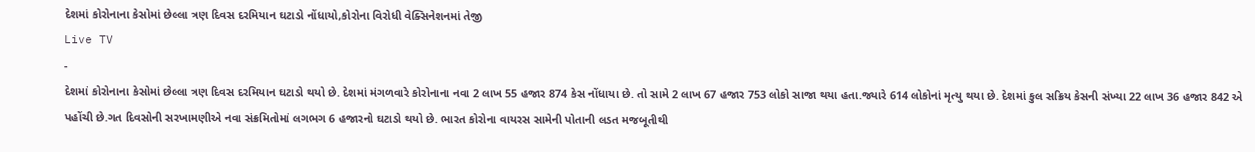દેશમાં કોરોનાના કેસોમાં છેલ્લા ત્રણ દિવસ દરમિયાન ઘટાડો નોંધાયો,કોરોના વિરોધી વેક્સિનેશનમાં તેજી
Live TV
-
દેશમાં કોરોનાના કેસોમાં છેલ્લા ત્રણ દિવસ દરમિયાન ઘટાડો થયો છે. દેશમાં મંગળવારે કોરોનાના નવા 2 લાખ 55 હજાર 874 કેસ નોંધાયા છે. તો સામે 2 લાખ 67 હજાર 753 લોકો સાજા થયા હતા.જ્યારે 614 લોકોનાં મૃત્યુ થયા છે. દેશમાં કુલ સક્રિય કેસની સંખ્યા 22 લાખ 36 હજાર 842 એ પહોંચી છે.ગત દિવસોની સરખામણીએ નવા સંક્રમિતોમાં લગભગ 6 હજારનો ઘટાડો થયો છે. ભારત કોરોના વાયરસ સામેની પોતાની લડત મજબૂતીથી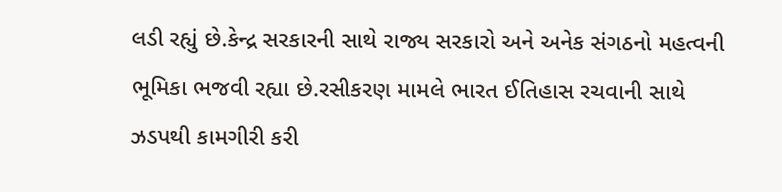લડી રહ્યું છે.કેન્દ્ર સરકારની સાથે રાજ્ય સરકારો અને અનેક સંગઠનો મહત્વની ભૂમિકા ભજવી રહ્યા છે.રસીકરણ મામલે ભારત ઈતિહાસ રચવાની સાથે ઝડપથી કામગીરી કરી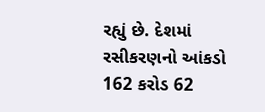રહ્યું છે. દેશમાં રસીકરણનો આંકડો 162 કરોડ 62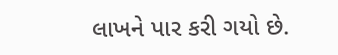લાખને પાર કરી ગયો છે.